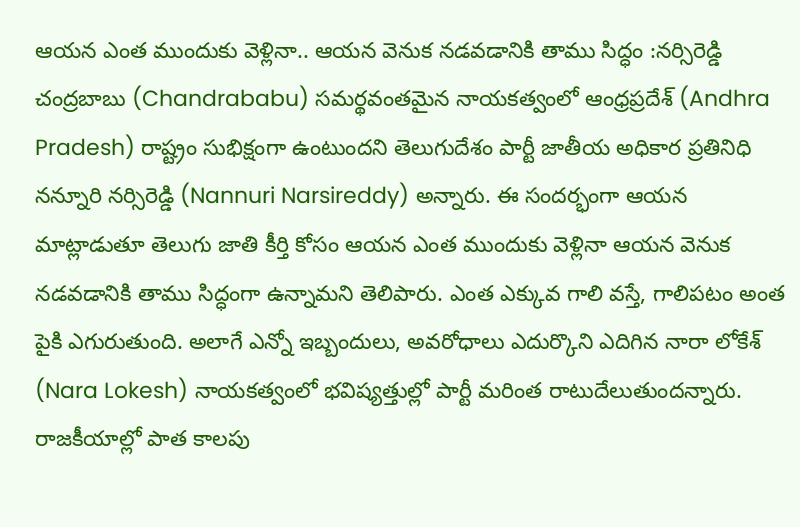ఆయన ఎంత ముందుకు వెళ్లినా.. ఆయన వెనుక నడవడానికి తాము సిద్ధం :నర్సిరెడ్డి
చంద్రబాబు (Chandrababu) సమర్థవంతమైన నాయకత్వంలో ఆంధ్రప్రదేశ్ (Andhra Pradesh) రాష్ట్రం సుభిక్షంగా ఉంటుందని తెలుగుదేశం పార్టీ జాతీయ అధికార ప్రతినిధి నన్నూరి నర్సిరెడ్డి (Nannuri Narsireddy) అన్నారు. ఈ సందర్భంగా ఆయన మాట్లాడుతూ తెలుగు జాతి కీర్తి కోసం ఆయన ఎంత ముందుకు వెళ్లినా ఆయన వెనుక నడవడానికి తాము సిద్ధంగా ఉన్నామని తెలిపారు. ఎంత ఎక్కువ గాలి వస్తే, గాలిపటం అంత పైకి ఎగురుతుంది. అలాగే ఎన్నో ఇబ్బందులు, అవరోధాలు ఎదుర్కొని ఎదిగిన నారా లోకేశ్ (Nara Lokesh) నాయకత్వంలో భవిష్యత్తుల్లో పార్టీ మరింత రాటుదేలుతుందన్నారు. రాజకీయాల్లో పాత కాలపు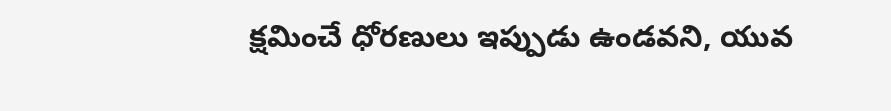క్షమించే ధోరణులు ఇప్పుడు ఉండవని, యువ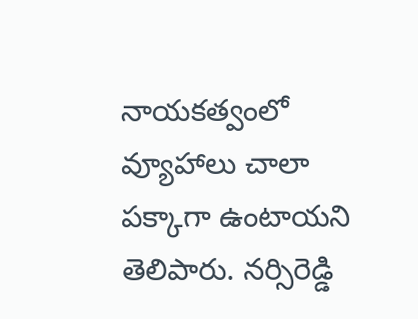నాయకత్వంలో వ్యూహాలు చాలా పక్కాగా ఉంటాయని తెలిపారు. నర్సిరెడ్డి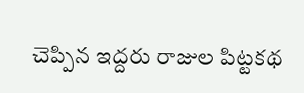చెప్పిన ఇద్దరు రాజుల పిట్టకథ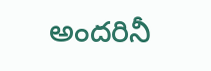అందరినీ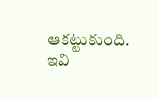ఆకట్టుకుంది.
ఇవి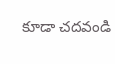కూడా చదవండి